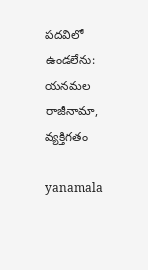పదవిలో ఉండలేను: యనమల రాజీనామా, వ్యక్తిగతం

yanamala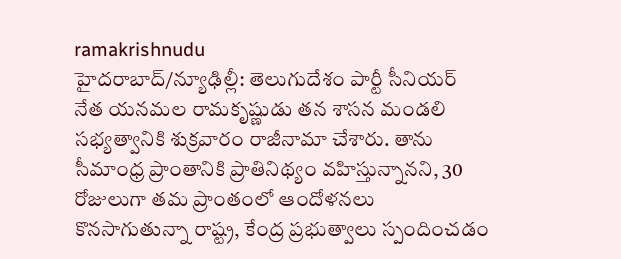ramakrishnudu
హైదరాబాద్/న్యూఢిల్లీ: తెలుగుదేశం పార్టీ సీనియర్ నేత యనమల రామకృష్ణుడు తన శాసన మండలి సభ్యత్వానికి శుక్రవారం రాజీనామా చేశారు. తాను సీమాంధ్ర ప్రాంతానికి ప్రాతినిథ్యం వహిస్తున్నానని, 30 రోజులుగా తమ ప్రాంతంలో ఆందోళనలు కొనసాగుతున్నా రాష్ట్ర, కేంద్ర ప్రభుత్వాలు స్పందించడం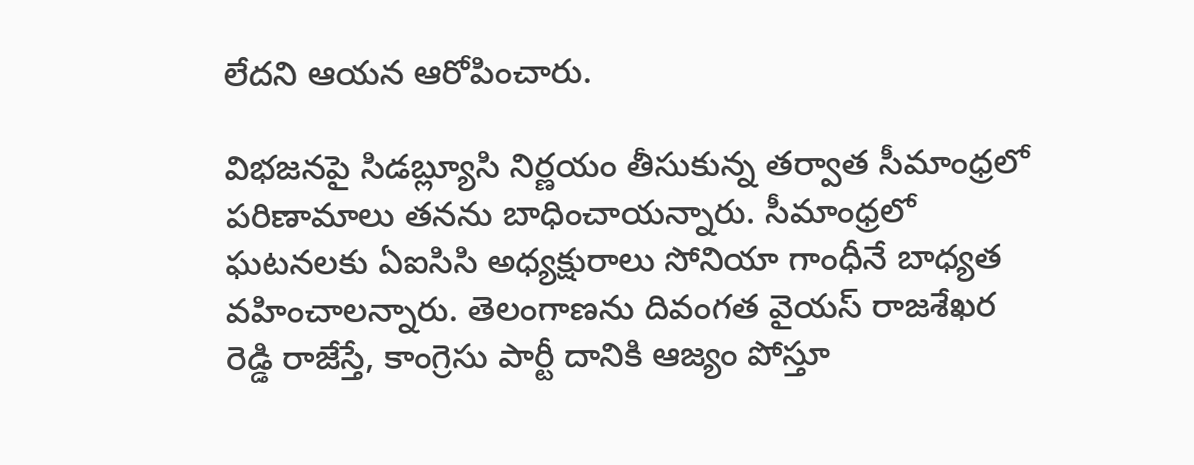లేదని ఆయన ఆరోపించారు.

విభజనపై సిడబ్ల్యూసి నిర్ణయం తీసుకున్న తర్వాత సీమాంధ్రలో పరిణామాలు తనను బాధించాయన్నారు. సీమాంధ్రలో ఘటనలకు ఏఐసిసి అధ్యక్షురాలు సోనియా గాంధీనే బాధ్యత వహించాలన్నారు. తెలంగాణను దివంగత వైయస్ రాజశేఖర రెడ్డి రాజేస్తే, కాంగ్రెసు పార్టీ దానికి ఆజ్యం పోస్తూ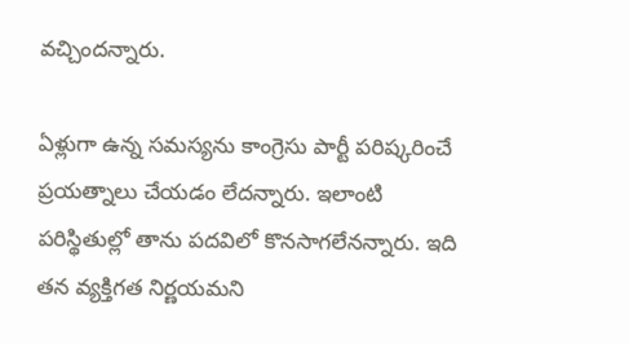వచ్చిందన్నారు.

ఏళ్లుగా ఉన్న సమస్యను కాంగ్రెసు పార్టీ పరిష్కరించే ప్రయత్నాలు చేయడం లేదన్నారు. ఇలాంటి పరిస్థితుల్లో తాను పదవిలో కొనసాగలేనన్నారు. ఇది తన వ్యక్తిగత నిర్ణయమని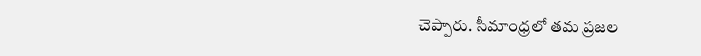చెప్పారు. సీమాంధ్రలో తమ ప్రజల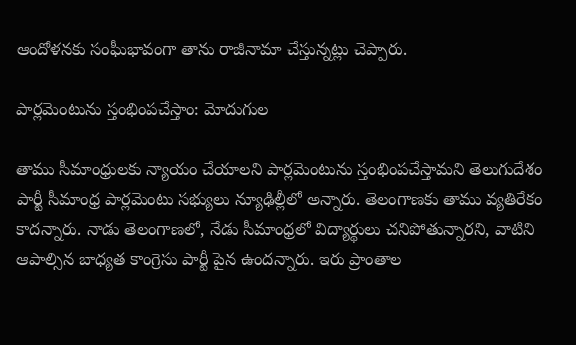ఆందోళనకు సంఘీభావంగా తాను రాజీనామా చేస్తున్నట్లు చెప్పారు.

పార్లమెంటును స్తంభింపచేస్తాం: మోదుగుల

తాము సీమాంధ్రులకు న్యాయం చేయాలని పార్లమెంటును స్తంభింపచేస్తామని తెలుగుదేశం పార్టీ సీమాంధ్ర పార్లమెంటు సభ్యులు న్యూఢిల్లీలో అన్నారు. తెలంగాణకు తాము వ్యతిరేకం కాదన్నారు. నాడు తెలంగాణలో, నేడు సీమాంధ్రలో విద్యార్థులు చనిపోతున్నారని, వాటిని ఆపాల్సిన బాధ్యత కాంగ్రెసు పార్టీ పైన ఉందన్నారు. ఇరు ప్రాంతాల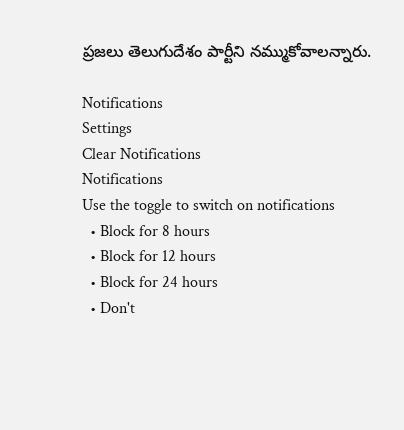ప్రజలు తెలుగుదేశం పార్టీని నమ్ముకోవాలన్నారు.

Notifications
Settings
Clear Notifications
Notifications
Use the toggle to switch on notifications
  • Block for 8 hours
  • Block for 12 hours
  • Block for 24 hours
  • Don't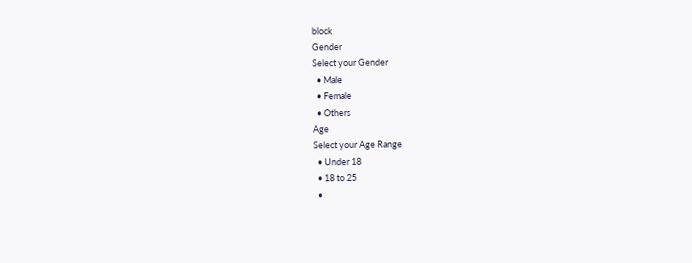block
Gender
Select your Gender
  • Male
  • Female
  • Others
Age
Select your Age Range
  • Under 18
  • 18 to 25
  •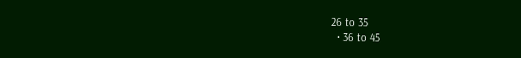26 to 35
  • 36 to 45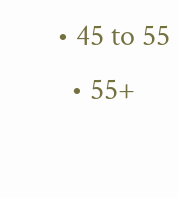• 45 to 55
  • 55+